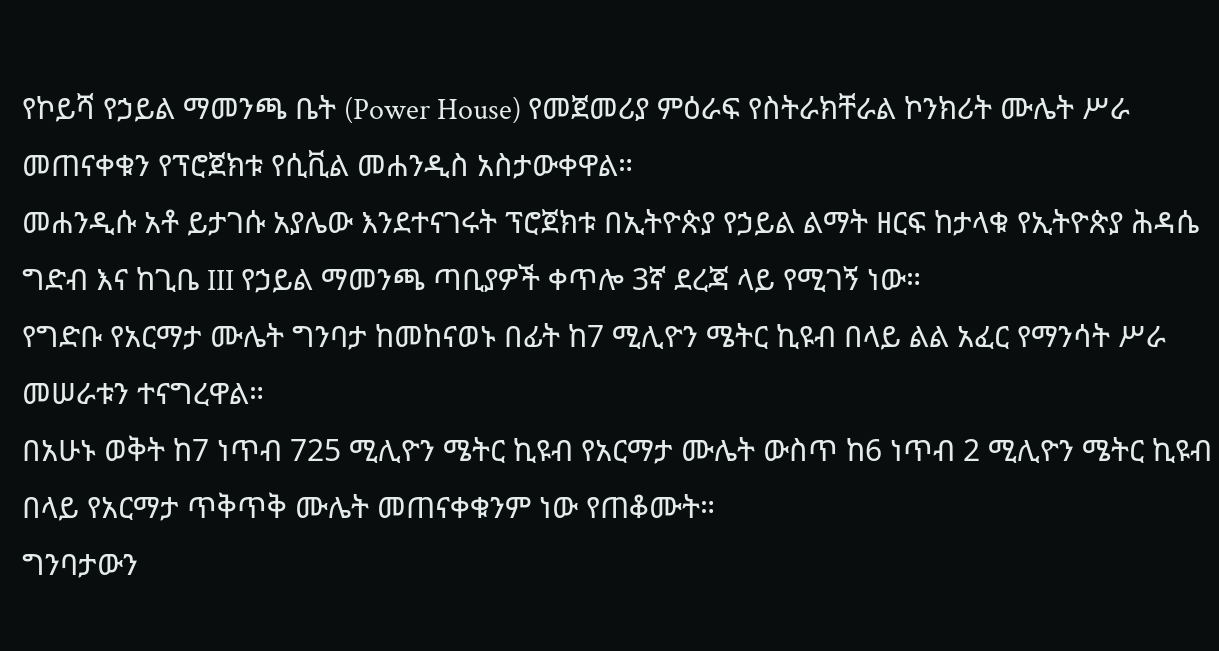የኮይሻ የኃይል ማመንጫ ቤት (Power House) የመጀመሪያ ምዕራፍ የስትራክቸራል ኮንክሪት ሙሌት ሥራ መጠናቀቁን የፕሮጀክቱ የሲቪል መሐንዲስ አስታውቀዋል።
መሐንዲሱ አቶ ይታገሱ አያሌው እንደተናገሩት ፕሮጀክቱ በኢትዮጵያ የኃይል ልማት ዘርፍ ከታላቁ የኢትዮጵያ ሕዳሴ ግድብ እና ከጊቤ III የኃይል ማመንጫ ጣቢያዎች ቀጥሎ 3ኛ ደረጃ ላይ የሚገኝ ነው።
የግድቡ የአርማታ ሙሌት ግንባታ ከመከናወኑ በፊት ከ7 ሚሊዮን ሜትር ኪዩብ በላይ ልል አፈር የማንሳት ሥራ መሠራቱን ተናግረዋል።
በአሁኑ ወቅት ከ7 ነጥብ 725 ሚሊዮን ሜትር ኪዩብ የአርማታ ሙሌት ውስጥ ከ6 ነጥብ 2 ሚሊዮን ሜትር ኪዩብ በላይ የአርማታ ጥቅጥቅ ሙሌት መጠናቀቁንም ነው የጠቆሙት።
ግንባታውን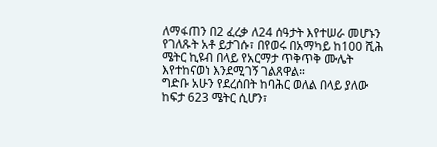ለማፋጠን በ2 ፈረቃ ለ24 ሰዓታት እየተሠራ መሆኑን የገለጹት አቶ ይታገሱ፣ በየወሩ በአማካይ ከ100 ሺሕ ሜትር ኪዩብ በላይ የአርማታ ጥቅጥቅ ሙሌት እየተከናወነ እንደሚገኝ ገልጸዋል።
ግድቡ አሁን የደረሰበት ከባሕር ወለል በላይ ያለው ከፍታ 623 ሜትር ሲሆን፣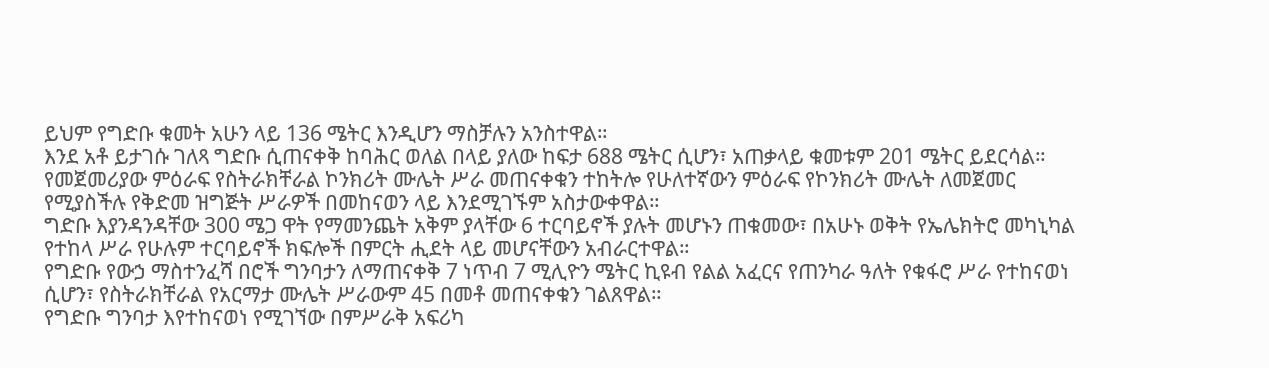ይህም የግድቡ ቁመት አሁን ላይ 136 ሜትር እንዲሆን ማስቻሉን አንስተዋል።
እንደ አቶ ይታገሱ ገለጻ ግድቡ ሲጠናቀቅ ከባሕር ወለል በላይ ያለው ከፍታ 688 ሜትር ሲሆን፣ አጠቃላይ ቁመቱም 201 ሜትር ይደርሳል።
የመጀመሪያው ምዕራፍ የስትራክቸራል ኮንክሪት ሙሌት ሥራ መጠናቀቁን ተከትሎ የሁለተኛውን ምዕራፍ የኮንክሪት ሙሌት ለመጀመር የሚያስችሉ የቅድመ ዝግጅት ሥራዎች በመከናወን ላይ እንደሚገኙም አስታውቀዋል።
ግድቡ እያንዳንዳቸው 300 ሜጋ ዋት የማመንጨት አቅም ያላቸው 6 ተርባይኖች ያሉት መሆኑን ጠቁመው፣ በአሁኑ ወቅት የኤሌክትሮ መካኒካል የተከላ ሥራ የሁሉም ተርባይኖች ክፍሎች በምርት ሒደት ላይ መሆናቸውን አብራርተዋል።
የግድቡ የውኃ ማስተንፈሻ በሮች ግንባታን ለማጠናቀቅ 7 ነጥብ 7 ሚሊዮን ሜትር ኪዩብ የልል አፈርና የጠንካራ ዓለት የቁፋሮ ሥራ የተከናወነ ሲሆን፣ የስትራክቸራል የአርማታ ሙሌት ሥራውም 45 በመቶ መጠናቀቁን ገልጸዋል።
የግድቡ ግንባታ እየተከናወነ የሚገኘው በምሥራቅ አፍሪካ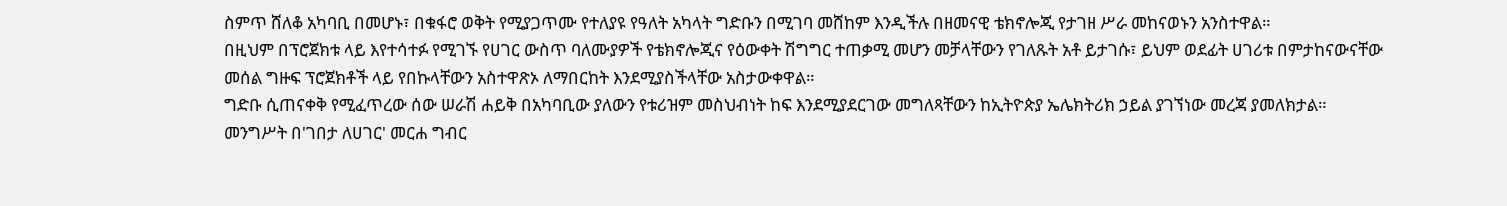ስምጥ ሸለቆ አካባቢ በመሆኑ፣ በቁፋሮ ወቅት የሚያጋጥሙ የተለያዩ የዓለት አካላት ግድቡን በሚገባ መሸከም እንዲችሉ በዘመናዊ ቴክኖሎጂ የታገዘ ሥራ መከናወኑን አንስተዋል።
በዚህም በፕሮጀክቱ ላይ እየተሳተፉ የሚገኙ የሀገር ውስጥ ባለሙያዎች የቴክኖሎጂና የዕውቀት ሽግግር ተጠቃሚ መሆን መቻላቸውን የገለጹት አቶ ይታገሱ፣ ይህም ወደፊት ሀገሪቱ በምታከናውናቸው መሰል ግዙፍ ፕሮጀክቶች ላይ የበኩላቸውን አስተዋጽኦ ለማበርከት እንደሚያስችላቸው አስታውቀዋል።
ግድቡ ሲጠናቀቅ የሚፈጥረው ሰው ሠራሽ ሐይቅ በአካባቢው ያለውን የቱሪዝም መስህብነት ከፍ እንደሚያደርገው መግለጻቸውን ከኢትዮጵያ ኤሌክትሪክ ኃይል ያገኘነው መረጃ ያመለክታል።
መንግሥት በ'ገበታ ለሀገር' መርሐ ግብር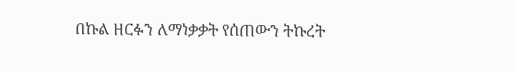በኩል ዘርፉን ለማነቃቃት የሰጠውን ትኩረት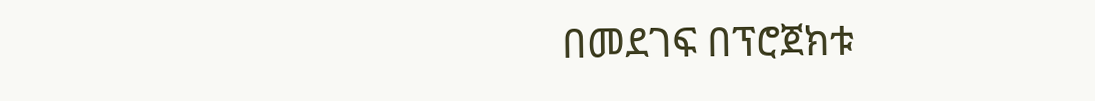በመደገፍ በፕሮጀክቱ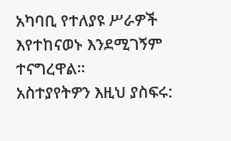አካባቢ የተለያዩ ሥራዎች እየተከናወኑ እንደሚገኝም ተናግረዋል።
አስተያየትዎን እዚህ ያስፍሩ: